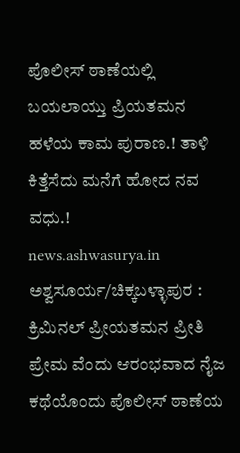ಪೊಲೀಸ್ ಠಾಣೆಯಲ್ಲಿ ಬಯಲಾಯ್ತು ಪ್ರಿಯತಮನ ಹಳೆಯ ಕಾಮ ಪುರಾಣ.! ತಾಳಿ ಕಿತ್ತೆಸೆದು ಮನೆಗೆ ಹೋದ ನವ ವಧು.!
news.ashwasurya.in
ಅಶ್ವಸೂರ್ಯ/ಚಿಕ್ಕಬಳ್ಳಾಪುರ : ಕ್ರಿಮಿನಲ್ ಪ್ರೀಯತಮನ ಪ್ರೀತಿ ಪ್ರೇಮ ವೆಂದು ಆರಂಭವಾದ ನೈಜ ಕಥೆಯೊಂದು ಪೊಲೀಸ್ ಠಾಣೆಯ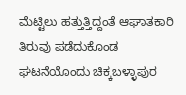ಮೆಟ್ಟಿಲು ಹತ್ತುತ್ತಿದ್ದಂತೆ ಆಘಾತಕಾರಿ ತಿರುವು ಪಡೆದುಕೊಂಡ ಘಟನೆಯೊಂದು ಚಿಕ್ಕಬಳ್ಳಾಪುರ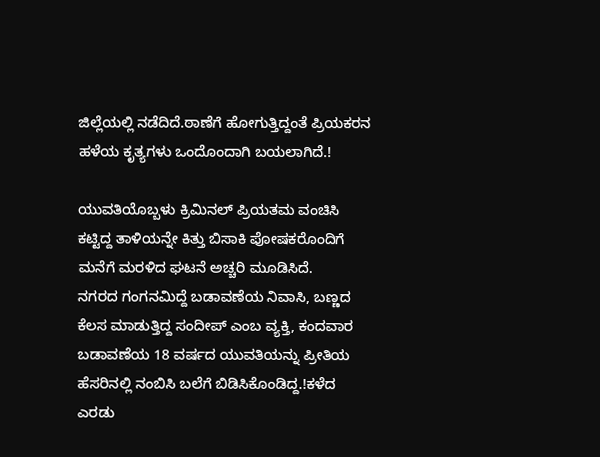ಜಿಲ್ಲೆಯಲ್ಲಿ ನಡೆದಿದೆ.ಠಾಣೆಗೆ ಹೋಗುತ್ತಿದ್ದಂತೆ ಪ್ರಿಯಕರನ ಹಳೆಯ ಕೃತ್ಯಗಳು ಒಂದೊಂದಾಗಿ ಬಯಲಾಗಿದೆ.!

ಯುವತಿಯೊಬ್ಬಳು ಕ್ರಿಮಿನಲ್ ಪ್ರಿಯತಮ ವಂಚಿಸಿ ಕಟ್ಟಿದ್ದ ತಾಳಿಯನ್ನೇ ಕಿತ್ತು ಬಿಸಾಕಿ ಪೋಷಕರೊಂದಿಗೆ ಮನೆಗೆ ಮರಳಿದ ಘಟನೆ ಅಚ್ಚರಿ ಮೂಡಿಸಿದೆ.
ನಗರದ ಗಂಗನಮಿದ್ದೆ ಬಡಾವಣೆಯ ನಿವಾಸಿ, ಬಣ್ಣದ ಕೆಲಸ ಮಾಡುತ್ತಿದ್ದ ಸಂದೀಪ್ ಎಂಬ ವ್ಯಕ್ತಿ, ಕಂದವಾರ ಬಡಾವಣೆಯ 18 ವರ್ಷದ ಯುವತಿಯನ್ನು ಪ್ರೀತಿಯ ಹೆಸರಿನಲ್ಲಿ ನಂಬಿಸಿ ಬಲೆಗೆ ಬಿಡಿಸಿಕೊಂಡಿದ್ದ.!ಕಳೆದ ಎರಡು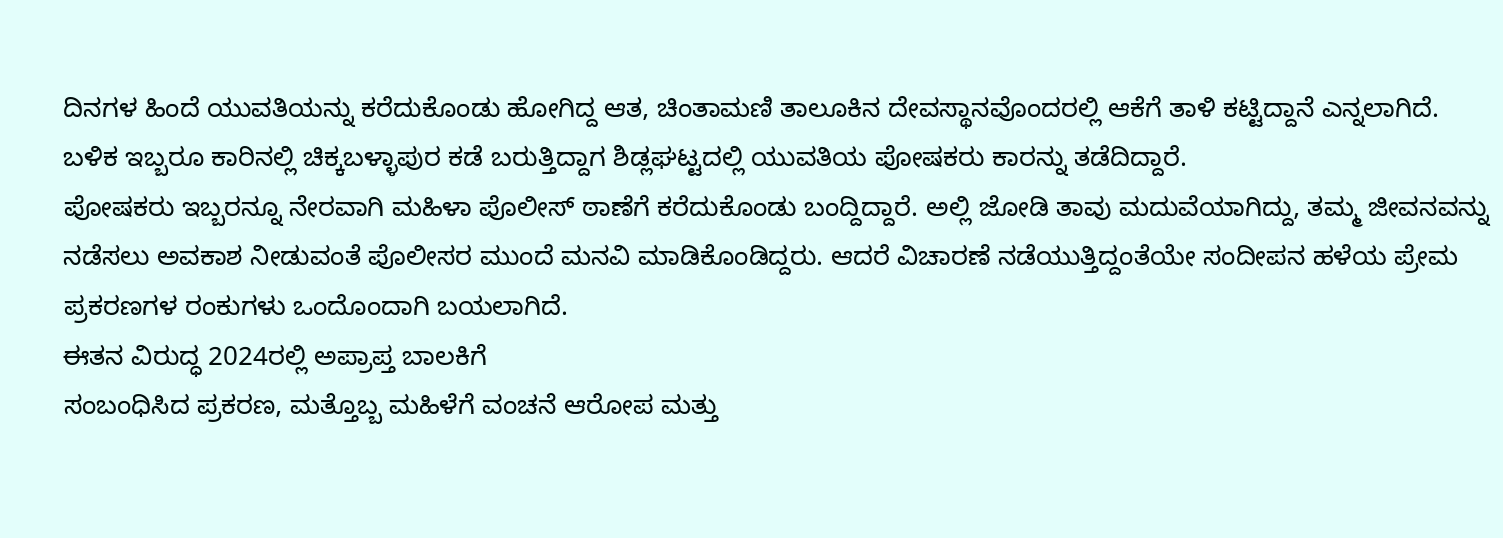ದಿನಗಳ ಹಿಂದೆ ಯುವತಿಯನ್ನು ಕರೆದುಕೊಂಡು ಹೋಗಿದ್ದ ಆತ, ಚಿಂತಾಮಣಿ ತಾಲೂಕಿನ ದೇವಸ್ಥಾನವೊಂದರಲ್ಲಿ ಆಕೆಗೆ ತಾಳಿ ಕಟ್ಟಿದ್ದಾನೆ ಎನ್ನಲಾಗಿದೆ. ಬಳಿಕ ಇಬ್ಬರೂ ಕಾರಿನಲ್ಲಿ ಚಿಕ್ಕಬಳ್ಳಾಪುರ ಕಡೆ ಬರುತ್ತಿದ್ದಾಗ ಶಿಡ್ಲಘಟ್ಟದಲ್ಲಿ ಯುವತಿಯ ಪೋಷಕರು ಕಾರನ್ನು ತಡೆದಿದ್ದಾರೆ.
ಪೋಷಕರು ಇಬ್ಬರನ್ನೂ ನೇರವಾಗಿ ಮಹಿಳಾ ಪೊಲೀಸ್ ಠಾಣೆಗೆ ಕರೆದುಕೊಂಡು ಬಂದ್ದಿದ್ದಾರೆ. ಅಲ್ಲಿ ಜೋಡಿ ತಾವು ಮದುವೆಯಾಗಿದ್ದು, ತಮ್ಮ ಜೀವನವನ್ನು ನಡೆಸಲು ಅವಕಾಶ ನೀಡುವಂತೆ ಪೊಲೀಸರ ಮುಂದೆ ಮನವಿ ಮಾಡಿಕೊಂಡಿದ್ದರು. ಆದರೆ ವಿಚಾರಣೆ ನಡೆಯುತ್ತಿದ್ದಂತೆಯೇ ಸಂದೀಪನ ಹಳೆಯ ಪ್ರೇಮ ಪ್ರಕರಣಗಳ ರಂಕುಗಳು ಒಂದೊಂದಾಗಿ ಬಯಲಾಗಿದೆ.
ಈತನ ವಿರುದ್ಧ 2024ರಲ್ಲಿ ಅಪ್ರಾಪ್ತ ಬಾಲಕಿಗೆ
ಸಂಬಂಧಿಸಿದ ಪ್ರಕರಣ, ಮತ್ತೊಬ್ಬ ಮಹಿಳೆಗೆ ವಂಚನೆ ಆರೋಪ ಮತ್ತು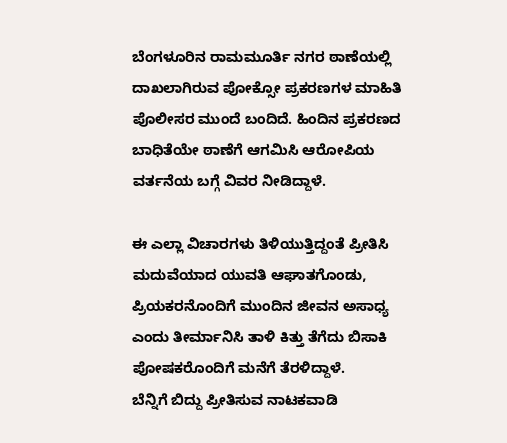ಬೆಂಗಳೂರಿನ ರಾಮಮೂರ್ತಿ ನಗರ ಠಾಣೆಯಲ್ಲಿ ದಾಖಲಾಗಿರುವ ಪೋಕ್ಸೋ ಪ್ರಕರಣಗಳ ಮಾಹಿತಿ ಪೊಲೀಸರ ಮುಂದೆ ಬಂದಿದೆ. ಹಿಂದಿನ ಪ್ರಕರಣದ ಬಾಧಿತೆಯೇ ಠಾಣೆಗೆ ಆಗಮಿಸಿ ಆರೋಪಿಯ ವರ್ತನೆಯ ಬಗ್ಗೆ ವಿವರ ನೀಡಿದ್ದಾಳೆ.

ಈ ಎಲ್ಲಾ ವಿಚಾರಗಳು ತಿಳಿಯುತ್ತಿದ್ದಂತೆ ಪ್ರೀತಿಸಿ ಮದುವೆಯಾದ ಯುವತಿ ಆಘಾತಗೊಂಡು, ಪ್ರಿಯಕರನೊಂದಿಗೆ ಮುಂದಿನ ಜೀವನ ಅಸಾಧ್ಯ ಎಂದು ತೀರ್ಮಾನಿಸಿ ತಾಳಿ ಕಿತ್ತು ತೆಗೆದು ಬಿಸಾಕಿ ಪೋಷಕರೊಂದಿಗೆ ಮನೆಗೆ ತೆರಳಿದ್ದಾಳೆ.
ಬೆನ್ನಿಗೆ ಬಿದ್ದು ಪ್ರೀತಿಸುವ ನಾಟಕವಾಡಿ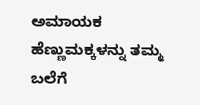ಅಮಾಯಕ ಹೆಣ್ಣುಮಕ್ಕಳನ್ನು ತಮ್ಮ ಬಲೆಗೆ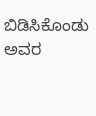ಬಿಡಿಸಿಕೊಂಡು ಅವರ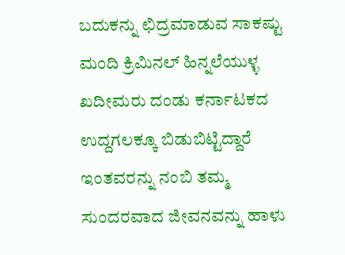ಬದುಕನ್ನು ಛಿದ್ರಮಾಡುವ ಸಾಕಷ್ಟು ಮಂದಿ ಕ್ರಿಮಿನಲ್ ಹಿನ್ನಲೆಯುಳ್ಳ ಖದೀಮರು ದಂಡು ಕರ್ನಾಟಕದ ಉದ್ದಗಲಕ್ಕೂ ಬಿಡುಬಿಟ್ಟಿದ್ದಾರೆ ಇಂತವರನ್ನು ನಂಬಿ ತಮ್ಮ ಸುಂದರವಾದ ಜೀವನವನ್ನು ಹಾಳು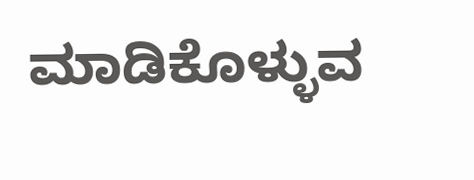ಮಾಡಿಕೊಳ್ಳುವ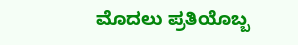ಮೊದಲು ಪ್ರತಿಯೊಬ್ಬ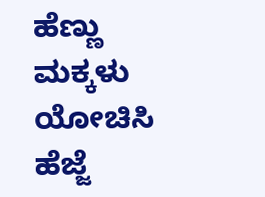ಹೆಣ್ಣು ಮಕ್ಕಳು ಯೋಚಿಸಿ ಹೆಜ್ಜೆ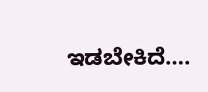ಇಡಬೇಕಿದೆ….